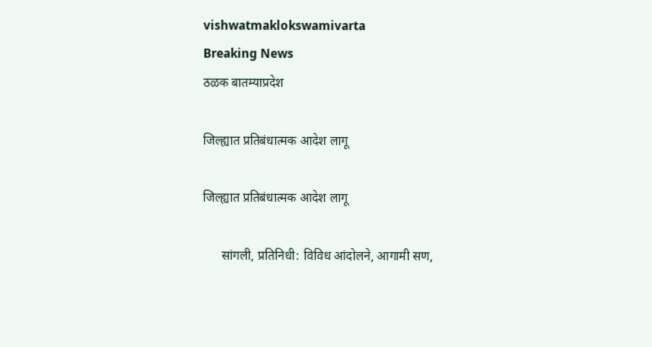vishwatmaklokswamivarta
Breaking News
ठळक बातम्याप्रदेश

जिल्ह्यात प्रतिबंधात्मक आदेश लागू

जिल्ह्यात प्रतिबंधात्मक आदेश लागू

      सांगली, प्रतिनिधी: विविध आंदोलने, आगामी सण,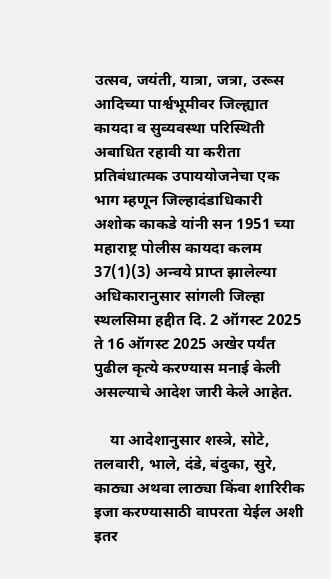उत्सव, जयंती, यात्रा, जत्रा, उरूस आदिच्या पार्श्वभूमीवर जिल्ह्यात कायदा व सुव्यवस्था परिस्थिती अबाधित रहावी या करीता प्रतिबंधात्मक उपाययोजनेचा एक भाग म्हणून जिल्हादंडाधिकारी अशोक काकडे यांनी सन 1951 च्या महाराष्ट्र पोलीस कायदा कलम 37(1)(3) अन्वये प्राप्त झालेल्या अधिकारानुसार सांगली जिल्हा स्थलसिमा हद्दीत दि. 2 ऑगस्ट 2025 ते 16 ऑगस्ट 2025 अखेर पर्यंत पुढील कृत्ये करण्यास मनाई केली असल्याचे आदेश जारी केले आहेत.

    या आदेशानुसार शस्त्रे, सोटे, तलवारी, भाले, दंडे, बंदुका, सुरे, काठ्या अथवा लाठ्या किंवा शारिरीक इजा करण्यासाठी वापरता येईल अशी इतर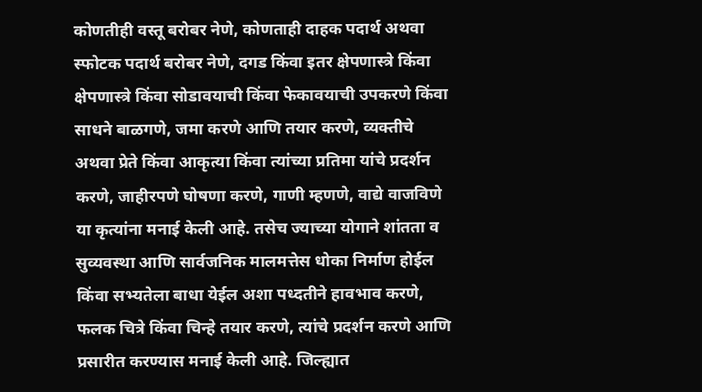कोणतीही वस्तू बरोबर नेणे, कोणताही दाहक पदार्थ अथवा स्फोटक पदार्थ बरोबर नेणे, दगड किंवा इतर क्षेपणास्त्रे किंवा क्षेपणास्त्रे किंवा सोडावयाची किंवा फेकावयाची उपकरणे किंवा साधने बाळगणे, जमा करणे आणि तयार करणे, व्यक्तीचे अथवा प्रेते किंवा आकृत्या किंवा त्यांच्या प्रतिमा यांचे प्रदर्शन करणे, जाहीरपणे घोषणा करणे, गाणी म्हणणे, वाद्ये वाजविणे या कृत्यांना मनाई केली आहे. तसेच ज्याच्या योगाने शांतता व सुव्यवस्था आणि सार्वजनिक मालमत्तेस धोका निर्माण होईल किंवा सभ्यतेला बाधा येईल अशा पध्दतीने हावभाव करणे, फलक चित्रे किंवा चिन्हे तयार करणे, त्यांचे प्रदर्शन करणे आणि प्रसारीत करण्यास मनाई केली आहे. जिल्ह्यात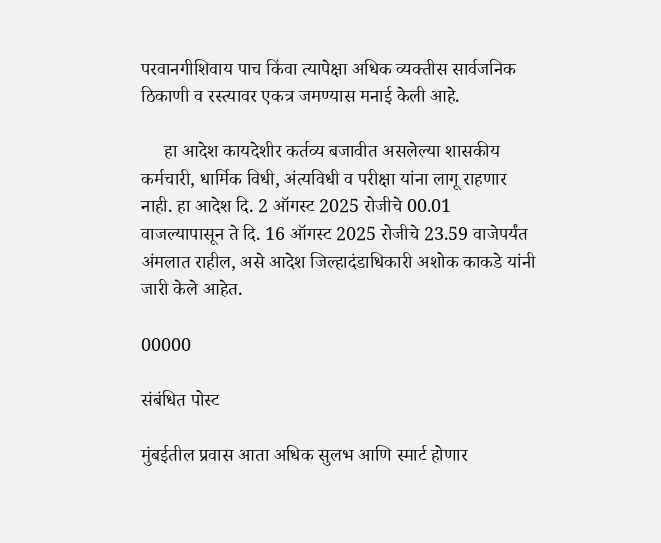परवानगीशिवाय पाच किंवा त्यापेक्षा अधिक व्यक्तीस सार्वजनिक ठिकाणी व रस्त्यावर एकत्र जमण्यास मनाई केली आहे.

     हा आदेश कायदेशीर कर्तव्य बजावीत असलेल्या शासकीय कर्मचारी, धार्मिक विधी, अंत्यविधी व परीक्षा यांना लागू राहणार नाही. हा आदेश दि. 2 ऑगस्ट 2025 रोजीचे 00.01 वाजल्यापासून ते दि. 16 ऑगस्ट 2025 रोजीचे 23.59 वाजेपर्यंत अंमलात राहील, असे आदेश जिल्हादंडाधिकारी अशोक काकडे यांनी जारी केले आहेत.

00000

संबंधित पोस्ट

मुंबईतील प्रवास आता अधिक सुलभ आणि स्मार्ट होणार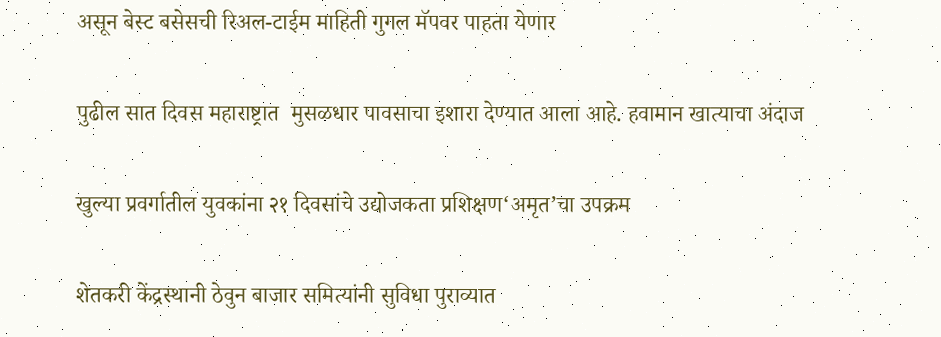असून बेस्ट बसेसची रिअल-टाईम माहिती गुगल मॅपवर पाहता येणार

पुढील सात दिवस महाराष्ट्रात  मुसळधार पावसाचा इशारा देण्यात आला आहे. हवामान खात्याचा अंदाज

खुल्या प्रवर्गातील युवकांना २१ दिवसांचे उद्योजकता प्रशिक्षण‘अमृत’चा उपक्रम

शेतकरी केंद्रस्थानी ठेवुन बाजार समित्यांनी सुविधा पुराव्यात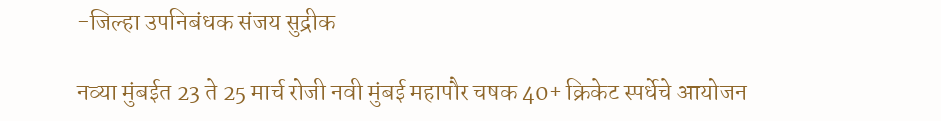-जिल्हा उपनिबंधक संजय सुद्रीक

नव्या मुंबईत 23 ते 25 मार्च रोजी नवी मुंबई महापौर चषक 40+ क्रिकेट स्पर्धेचे आयोजन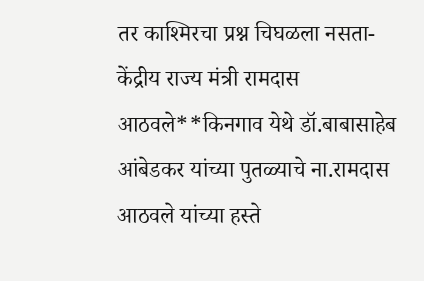तर काश्मिरचा प्रश्न चिघळला नसता- केंद्रीय राज्य मंत्री रामदास आठवले**किनगाव येथे डॉ.बाबासाहेब आंबेडकर यांच्या पुतळ्याचे ना.रामदास आठवले यांच्या हस्ते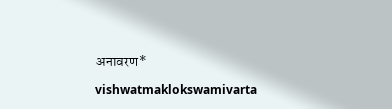अनावरण*

vishwatmaklokswamivarta